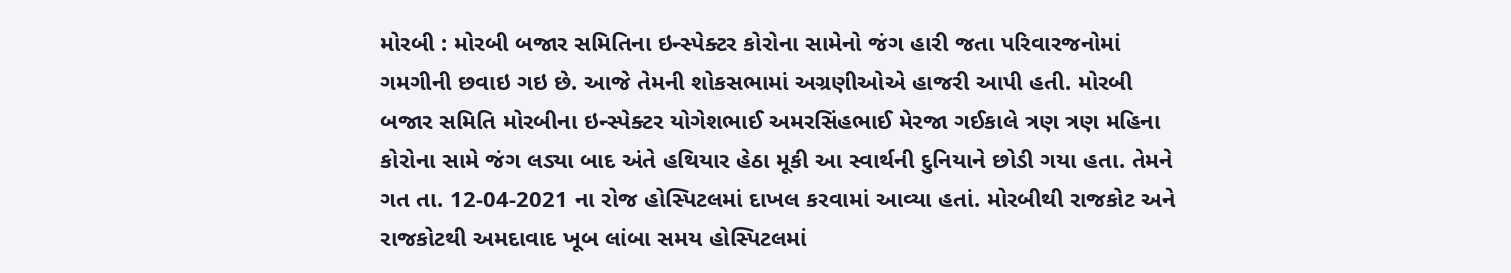મોરબી : મોરબી બજાર સમિતિના ઇન્સ્પેક્ટર કોરોના સામેનો જંગ હારી જતા પરિવારજનોમાં ગમગીની છવાઇ ગઇ છે. આજે તેમની શોકસભામાં અગ્રણીઓએ હાજરી આપી હતી. મોરબી બજાર સમિતિ મોરબીના ઇન્સ્પેક્ટર યોગેશભાઈ અમરસિંહભાઈ મેરજા ગઈકાલે ત્રણ ત્રણ મહિના કોરોના સામે જંગ લડ્યા બાદ અંતે હથિયાર હેઠા મૂકી આ સ્વાર્થની દુનિયાને છોડી ગયા હતા. તેમને ગત તા. 12-04-2021 ના રોજ હોસ્પિટલમાં દાખલ કરવામાં આવ્યા હતાં. મોરબીથી રાજકોટ અને રાજકોટથી અમદાવાદ ખૂબ લાંબા સમય હોસ્પિટલમાં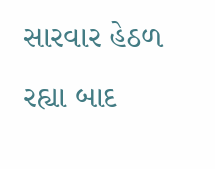સારવાર હેઠળ રહ્યા બાદ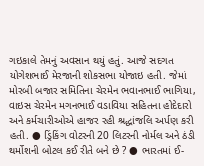ગઇકાલે તેમનું અવસાન થયું હતું. આજે સદગત યોગેશભાઈ મેરજાની શોકસભા યોજાઇ હતી. જેમાં મોરબી બજાર સમિતિના ચેરમેન ભવાનભાઈ ભાગિયા, વાઇસ ચેરમેન મગનભાઈ વડાવિયા સહિતના હોદેદારો અને કર્મચારીઓએ હાજર રહી શ્રદ્ધાંજલિ અર્પણ કરી હતી. ● ડ્રિંકિંગ વોટરની 20 લિટરની નોર્મલ અને ઠંડી થર્મોશની બોટલ કઈ રીતે બને છે ? ● ભારતમાં ઈ-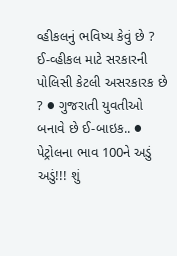વ્હીકલનું ભવિષ્ય કેવું છે ? ઈ-વ્હીકલ માટે સરકારની પોલિસી કેટલી અસરકારક છે ? ● ગુજરાતી યુવતીઓ બનાવે છે ઈ-બાઇક.. ● પેટ્રોલના ભાવ 100ને અડું અડું!!! શું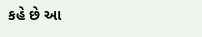કહે છે આ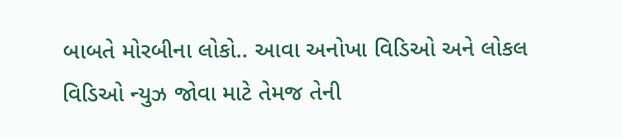બાબતે મોરબીના લોકો.. આવા અનોખા વિડિઓ અને લોકલ વિડિઓ ન્યુઝ જોવા માટે તેમજ તેની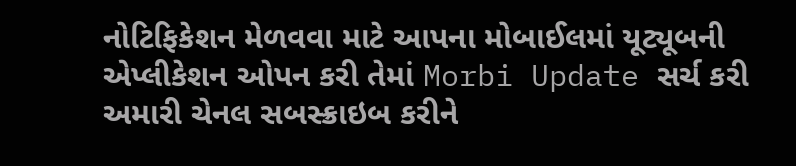નોટિફિકેશન મેળવવા માટે આપના મોબાઈલમાં યૂટ્યૂબની એપ્લીકેશન ઓપન કરી તેમાં Morbi Update સર્ચ કરી અમારી ચેનલ સબસ્ક્રાઇબ કરીને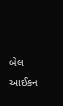બેલ આઈકન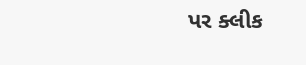પર ક્લીક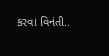કરવા વિનંતી..